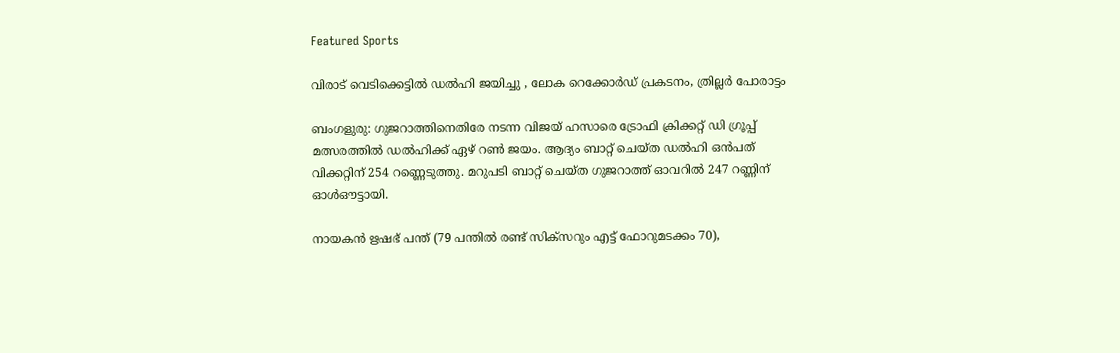Featured Sports

വിരാട് വെടിക്കെട്ടില്‍ ഡല്‍ഹി ജയിച്ചു , ലോക റെക്കോർഡ് പ്രകടനം, ത്രില്ലർ പോരാട്ടം

ബംഗളുരു: ഗുജറാത്തിനെതിരേ നടന്ന വിജയ് ഹസാരെ ട്രോഫി ക്രിക്കറ്റ് ഡി ഗ്രൂപ്പ് മത്സരത്തില്‍ ഡല്‍ഹിക്ക് ഏഴ് റണ്‍ ജയം. ആദ്യം ബാറ്റ് ചെയ്ത ഡല്‍ഹി ഒന്‍പത് വിക്കറ്റിന് 254 റണ്ണെടുത്തു. മറുപടി ബാറ്റ് ചെയ്ത ഗുജറാത്ത് ഓവറില്‍ 247 റണ്ണിന് ഓള്‍ഔട്ടായി.

നായകന്‍ ഋഷഭ് പന്ത് (79 പന്തില്‍ രണ്ട് സിക്‌സറും എട്ട് ഫോറുമടക്കം 70),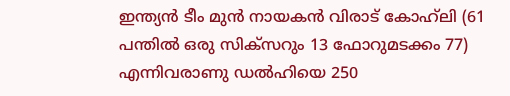ഇന്ത്യന്‍ ടീം മുന്‍ നായകന്‍ വിരാട് കോഹ്‌ലി (61 പന്തില്‍ ഒരു സിക്‌സറും 13 ഫോറുമടക്കം 77) എന്നിവരാണു ഡല്‍ഹിയെ 250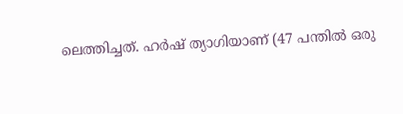ലെത്തിച്ചത്. ഹര്‍ഷ് ത്യാഗിയാണ് (47 പന്തില്‍ ഒരു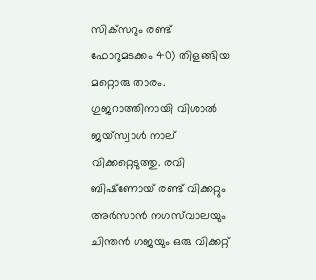സിക്‌സറും രണ്ട് ഫോറുമടക്കം 40) തിളങ്ങിയ മറ്റൊരു താരം. ഗുജറാത്തിനായി വിശാല്‍ ജയ്‌സ്വാള്‍ നാല് വിക്കറ്റെടുത്തു. രവി ബിഷ്‌ണോയ് രണ്ട് വിക്കറ്റും അര്‍സാന്‍ നഗസ്‌വാലയും ചിന്തന്‍ ഗജയും ഒരു വിക്കറ്റ്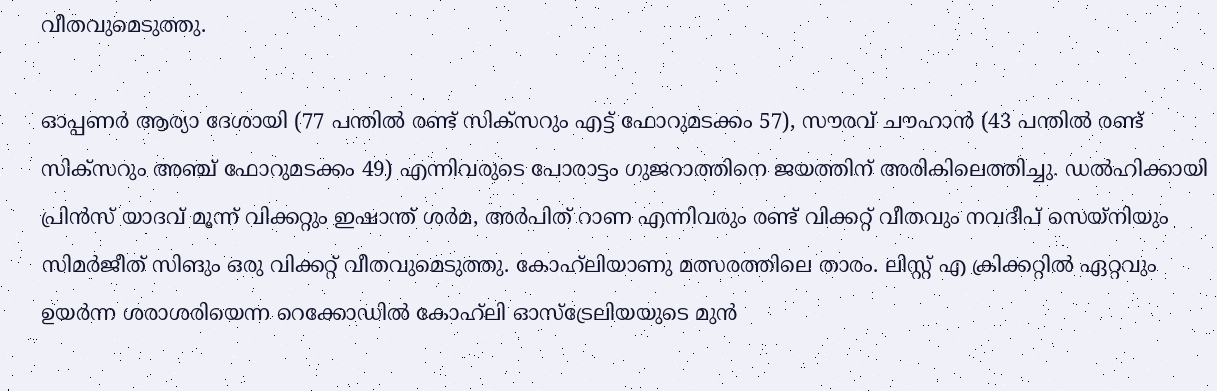വീതവുമെടുത്തു.

ഓപ്പണര്‍ ആര്യാ ദേശായി (77 പന്തില്‍ രണ്ട് സിക്‌സറും എട്ട് ഫോറുമടക്കം 57), സൗരവ് ചൗഹാന്‍ (43 പന്തില്‍ രണ്ട് സിക്‌സറും അഞ്ച് ഫോറുമടക്കം 49) എന്നിവരുടെ പോരാട്ടം ഗുജറാത്തിനെ ജയത്തിന് അരികിലെത്തിച്ചു. ഡല്‍ഹിക്കായി പ്രിന്‍സ് യാദവ് മൂന്ന് വിക്കറ്റും ഇഷാന്ത് ശര്‍മ, അര്‍പിത് റാണ എന്നിവരും രണ്ട് വിക്കറ്റ് വീതവും നവദീപ് സെയ്‌നിയും സിമര്‍ജീത് സിങും ഒരു വിക്കറ്റ് വീതവുമെടുത്തു. കോഹ്‌ലിയാണു മത്സരത്തിലെ താരം. ലിസ്റ്റ് എ ക്രിക്കറ്റില്‍ ഏറ്റവും ഉയര്‍ന്ന ശരാശരിയെന്ന റെക്കോഡില്‍ കോഹ്‌ലി ഓസ്‌ട്രേലിയയുടെ മുന്‍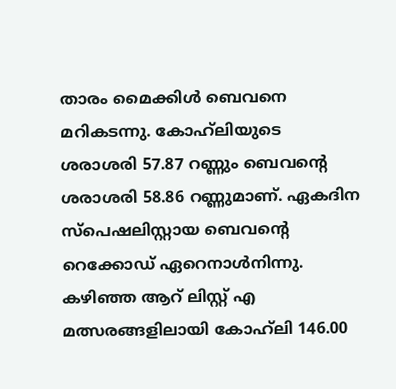താരം മൈക്കിള്‍ ബെവനെ മറികടന്നു. കോഹ്‌ലിയുടെ ശരാശരി 57.87 റണ്ണും ബെവന്റെ ശരാശരി 58.86 റണ്ണുമാണ്. ഏകദിന സ്‌പെഷലിസ്റ്റായ ബെവന്റെ റെക്കോഡ് ഏറെനാള്‍നിന്നു. കഴിഞ്ഞ ആറ് ലിസ്റ്റ് എ മത്സരങ്ങളിലായി കോഹ്‌ലി 146.00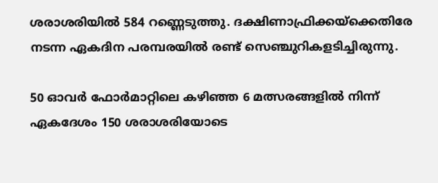ശരാശരിയില്‍ 584 റണ്ണെടുത്തു. ദക്ഷിണാഫ്രിക്കയ്‌ക്കെതിരേ നടന്ന ഏകദിന പരമ്പരയില്‍ രണ്ട് സെഞ്ചുറികളടിച്ചിരുന്നു.

50 ഓവർ ഫോർമാറ്റിലെ കഴിഞ്ഞ 6 മത്സരങ്ങളിൽ നിന്ന് ഏകദേശം 150 ശരാശരിയോടെ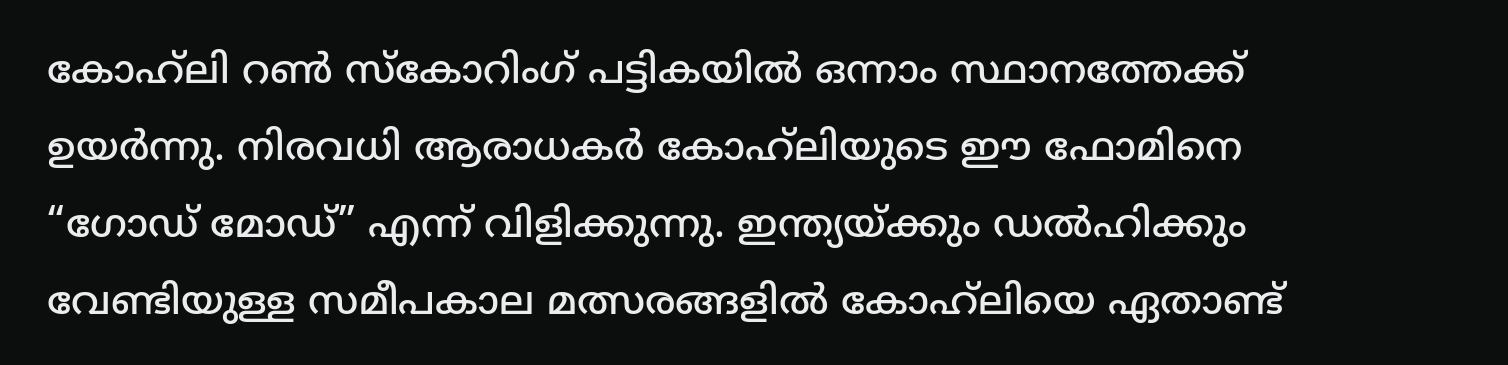കോഹ്‌ലി റൺ സ്കോറിംഗ് പട്ടികയിൽ ഒന്നാം സ്ഥാനത്തേക്ക് ഉയർന്നു. നിരവധി ആരാധകർ കോഹ്‌ലിയുടെ ഈ ഫോമിനെ “ഗോഡ് മോഡ്” എന്ന് വിളിക്കുന്നു. ഇന്ത്യയ്ക്കും ഡൽഹിക്കും വേണ്ടിയുള്ള സമീപകാല മത്സരങ്ങളിൽ കോഹ്‌ലിയെ ഏതാണ്ട്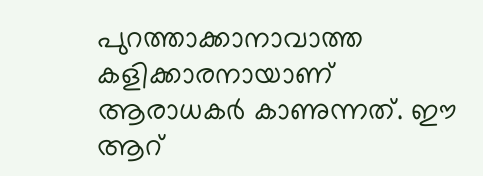പുറത്താക്കാനാവാത്ത കളിക്കാരനായാണ് ആരാധകര്‍ കാണുന്നത്. ഈ ആറ്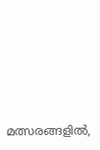മത്സരങ്ങളിൽ,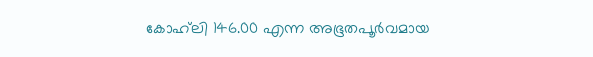കോഹ്‌ലി 146.00 എന്ന അഭൂതപൂർവമായ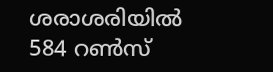ശരാശരിയിൽ 584 റൺസ്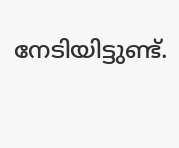നേടിയിട്ടുണ്ട്.